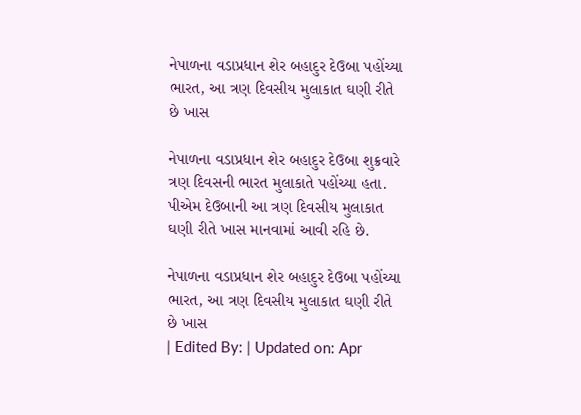નેપાળના વડાપ્રધાન શેર બહાદુર દેઉબા પહોંચ્યા ભારત, આ ત્રણ દિવસીય મુલાકાત ઘણી રીતે છે ખાસ

નેપાળના વડાપ્રધાન શેર બહાદુર દેઉબા શુક્રવારે ત્રણ દિવસની ભારત મુલાકાતે પહોંચ્યા હતા. પીએમ દેઉબાની આ ત્રણ દિવસીય મુલાકાત ઘણી રીતે ખાસ માનવામાં આવી રહિ છે.

નેપાળના વડાપ્રધાન શેર બહાદુર દેઉબા પહોંચ્યા ભારત, આ ત્રણ દિવસીય મુલાકાત ઘણી રીતે છે ખાસ
| Edited By: | Updated on: Apr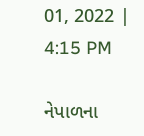01, 2022 | 4:15 PM

નેપાળના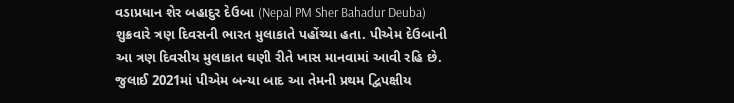વડાપ્રધાન શેર બહાદુર દેઉબા (Nepal PM Sher Bahadur Deuba) શુક્રવારે ત્રણ દિવસની ભારત મુલાકાતે પહોંચ્યા હતા. પીએમ દેઉબાની આ ત્રણ દિવસીય મુલાકાત ઘણી રીતે ખાસ માનવામાં આવી રહિ છે. જુલાઈ 2021માં પીએમ બન્યા બાદ આ તેમની પ્રથમ દ્વિપક્ષીય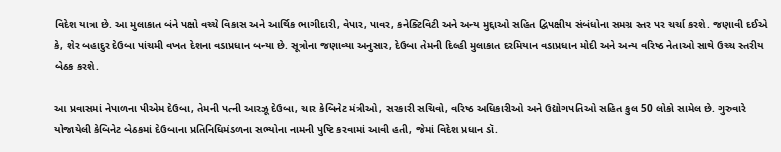વિદેશ યાત્રા છે. આ મુલાકાત બંને પક્ષો વચ્ચે વિકાસ અને આર્થિક ભાગીદારી, વેપાર, પાવર, કનેક્ટિવિટી અને અન્ય મુદ્દાઓ સહિત દ્વિપક્ષીય સંબંધોના સમગ્ર સ્તર પર ચર્ચા કરશે. જણાવી દઈએ કે, શેર બહાદુર દેઉબા પાંચમી વખત દેશના વડાપ્રધાન બન્યા છે. સૂત્રોના જણાવ્યા અનુસાર, દેઉબા તેમની દિલ્હી મુલાકાત દરમિયાન વડાપ્રધાન મોદી અને અન્ય વરિષ્ઠ નેતાઓ સાથે ઉચ્ચ સ્તરીય બેઠક કરશે.

આ પ્રવાસમાં નેપાળના પીએમ દેઉબા, તેમની પત્ની આરઝૂ દેઉબા, ચાર કેબિનેટ મંત્રીઓ, સરકારી સચિવો, વરિષ્ઠ અધિકારીઓ અને ઉદ્યોગપતિઓ સહિત કુલ 50 લોકો સામેલ છે. ગુરુવારે યોજાયેલી કેબિનેટ બેઠકમાં દેઉબાના પ્રતિનિધિમંડળના સભ્યોના નામની પુષ્ટિ કરવામાં આવી હતી, જેમાં વિદેશ પ્રધાન ડૉ.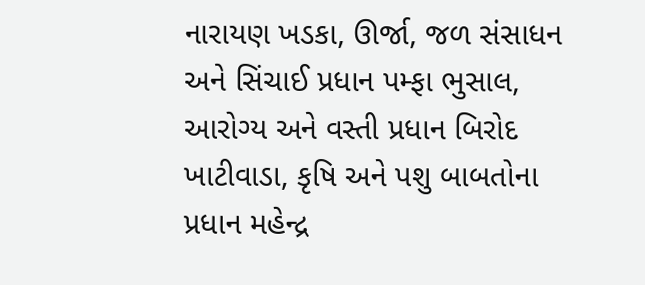નારાયણ ખડકા, ઊર્જા, જળ સંસાધન અને સિંચાઈ પ્રધાન પમ્ફા ભુસાલ, આરોગ્ય અને વસ્તી પ્રધાન બિરોદ ખાટીવાડા, કૃષિ અને પશુ બાબતોના પ્રધાન મહેન્દ્ર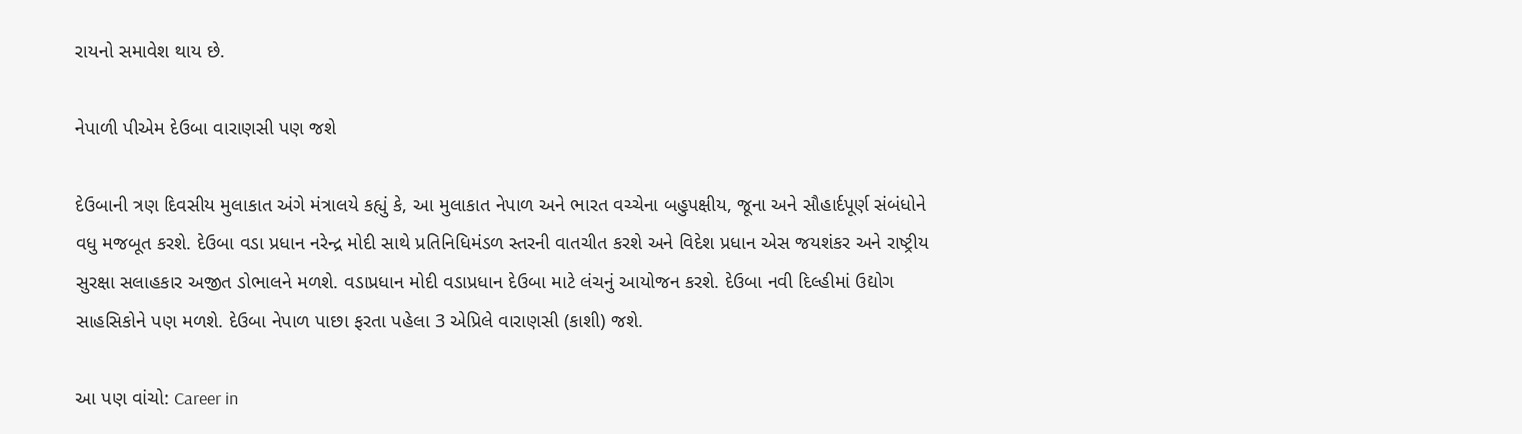રાયનો સમાવેશ થાય છે.

નેપાળી પીએમ દેઉબા વારાણસી પણ જશે

દેઉબાની ત્રણ દિવસીય મુલાકાત અંગે મંત્રાલયે કહ્યું કે, આ મુલાકાત નેપાળ અને ભારત વચ્ચેના બહુપક્ષીય, જૂના અને સૌહાર્દપૂર્ણ સંબંધોને વધુ મજબૂત કરશે. દેઉબા વડા પ્રધાન નરેન્દ્ર મોદી સાથે પ્રતિનિધિમંડળ સ્તરની વાતચીત કરશે અને વિદેશ પ્રધાન એસ જયશંકર અને રાષ્ટ્રીય સુરક્ષા સલાહકાર અજીત ડોભાલને મળશે. વડાપ્રધાન મોદી વડાપ્રધાન દેઉબા માટે લંચનું આયોજન કરશે. દેઉબા નવી દિલ્હીમાં ઉદ્યોગ સાહસિકોને પણ મળશે. દેઉબા નેપાળ પાછા ફરતા પહેલા 3 એપ્રિલે વારાણસી (કાશી) જશે.

આ પણ વાંચો: Career in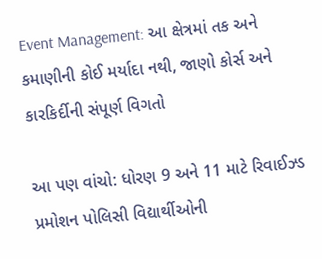Event Management: આ ક્ષેત્રમાં તક અને કમાણીની કોઈ મર્યાદા નથી, જાણો કોર્સ અને કારકિર્દીની સંપૂર્ણ વિગતો

આ પણ વાંચો: ધોરણ 9 અને 11 માટે રિવાઈઝ્ડ પ્રમોશન પોલિસી વિદ્યાર્થીઓની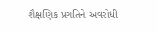શૈક્ષણિક પ્રગતિને અવરોધી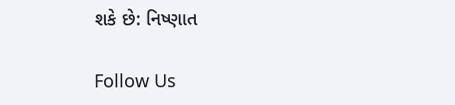શકે છે: નિષ્ણાત

Follow Us